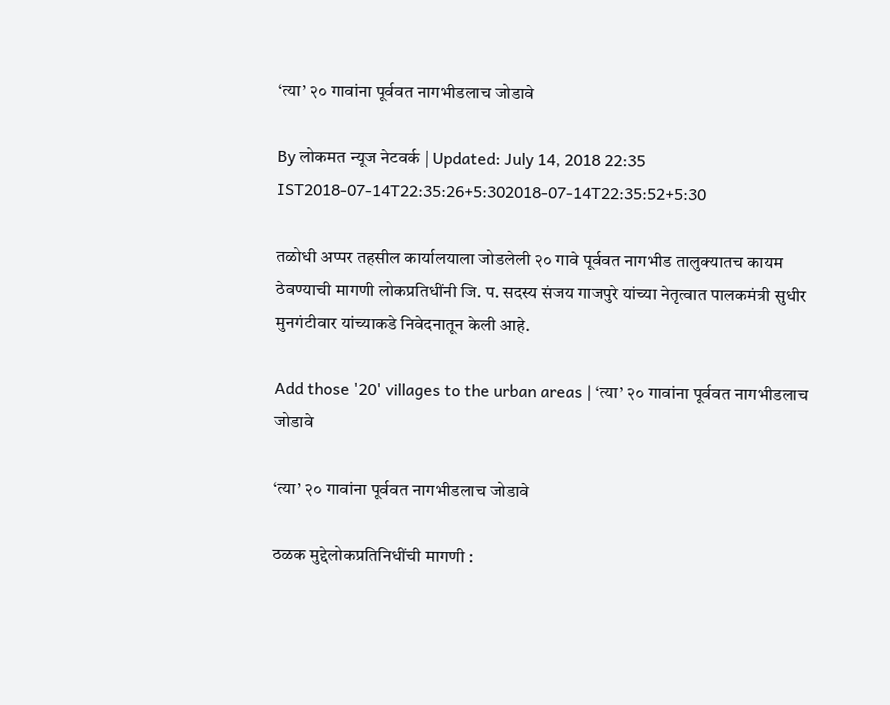‘त्या’ २० गावांना पूर्ववत नागभीडलाच जोडावे

By लोकमत न्यूज नेटवर्क | Updated: July 14, 2018 22:35 IST2018-07-14T22:35:26+5:302018-07-14T22:35:52+5:30

तळोधी अप्पर तहसील कार्यालयाला जोडलेली २० गावे पूर्ववत नागभीड तालुक्यातच कायम ठेवण्याची मागणी लोकप्रतिधींनी जि. प. सदस्य संजय गाजपुरे यांच्या नेतृत्वात पालकमंत्री सुधीर मुनगंटीवार यांच्याकडे निवेदनातून केली आहे.

Add those '20' villages to the urban areas | ‘त्या’ २० गावांना पूर्ववत नागभीडलाच जोडावे

‘त्या’ २० गावांना पूर्ववत नागभीडलाच जोडावे

ठळक मुद्देलोकप्रतिनिधींची मागणी :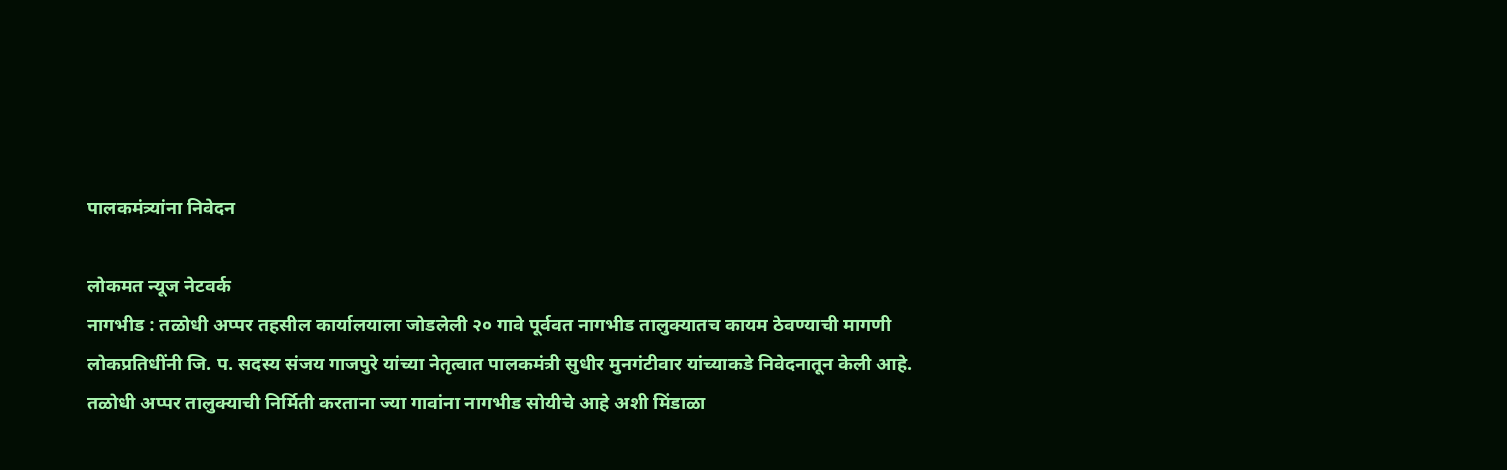पालकमंत्र्यांना निवेदन

लोकमत न्यूज नेटवर्क
नागभीड : तळोधी अप्पर तहसील कार्यालयाला जोडलेली २० गावे पूर्ववत नागभीड तालुक्यातच कायम ठेवण्याची मागणी लोकप्रतिधींनी जि. प. सदस्य संजय गाजपुरे यांच्या नेतृत्वात पालकमंत्री सुधीर मुनगंटीवार यांच्याकडे निवेदनातून केली आहे.
तळोधी अप्पर तालुक्याची निर्मिती करताना ज्या गावांना नागभीड सोयीचे आहे अशी मिंडाळा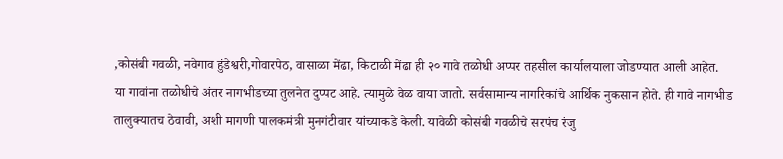,कोसंबी गवळी, नवेगाव हुंडेश्वरी,गोवारपेठ, वासाळा मेंढा, किटाळी मेंढा ही २० गावे तळोधी अप्पर तहसील कार्यालयाला जोडण्यात आली आहेत.
या गावांना तळोधीचे अंतर नागभीडच्या तुलनेत दुप्पट आहे. त्यामुळे वेळ वाया जातो. सर्वसामान्य नागरिकांचे आर्थिक नुकसान होते. ही गावे नागभीड तालुक्यातच ठेवावी, अशी मागणी पालकमंत्री मुनगंटीवार यांच्याकडे केली. यावेळी कोसंबी गवळीचे सरपंच रंजु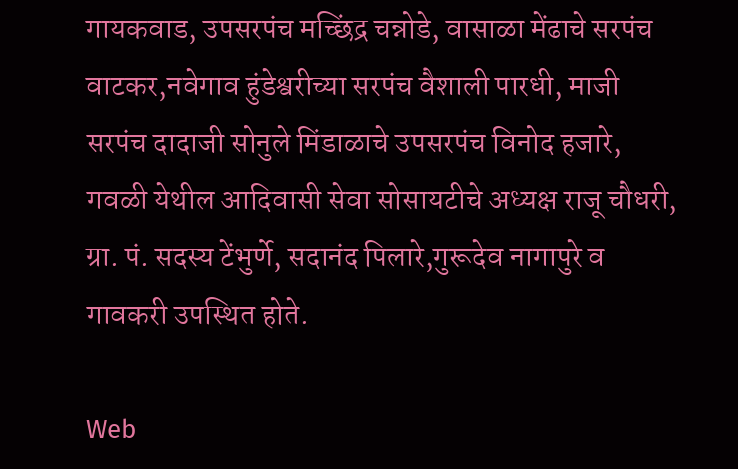गायकवाड, उपसरपंच मच्छिंद्र चन्नोडे, वासाळा मेंढाचे सरपंच वाटकर,नवेगाव हुंडेश्वरीच्या सरपंच वैशाली पारधी, माजी सरपंच दादाजी सोनुले मिंडाळाचे उपसरपंच विनोद हजारे, गवळी येथील आदिवासी सेवा सोसायटीचे अध्यक्ष राजू चौधरी, ग्रा. पं. सदस्य टेंभुर्णे, सदानंद पिलारे,गुरूदेव नागापुरे व गावकरी उपस्थित होते.

Web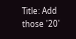Title: Add those '20'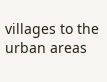villages to the urban areas